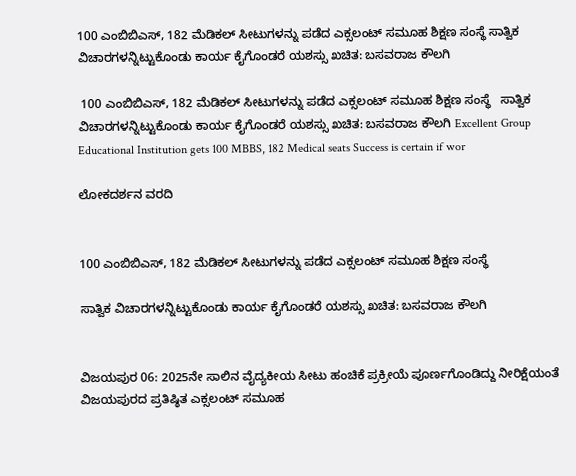100 ಎಂಬಿಬಿಎಸ್, 182 ಮೆಡಿಕಲ್ ಸೀಟುಗಳನ್ನು ಪಡೆದ ಎಕ್ಸಲಂಟ್ ಸಮೂಹ ಶಿಕ್ಷಣ ಸಂಸ್ಥೆ ಸಾತ್ವಿಕ ವಿಚಾರಗಳನ್ನಿಟ್ಟುಕೊಂಡು ಕಾರ್ಯ ಕೈಗೊಂಡರೆ ಯಶಸ್ಸು ಖಚಿತ: ಬಸವರಾಜ ಕೌಲಗಿ

 100 ಎಂಬಿಬಿಎಸ್, 182 ಮೆಡಿಕಲ್ ಸೀಟುಗಳನ್ನು ಪಡೆದ ಎಕ್ಸಲಂಟ್ ಸಮೂಹ ಶಿಕ್ಷಣ ಸಂಸ್ಥೆ   ಸಾತ್ವಿಕ ವಿಚಾರಗಳನ್ನಿಟ್ಟುಕೊಂಡು ಕಾರ್ಯ ಕೈಗೊಂಡರೆ ಯಶಸ್ಸು ಖಚಿತ: ಬಸವರಾಜ ಕೌಲಗಿ Excellent Group Educational Institution gets 100 MBBS, 182 Medical seats Success is certain if wor

ಲೋಕದರ್ಶನ ವರದಿ


100 ಎಂಬಿಬಿಎಸ್, 182 ಮೆಡಿಕಲ್ ಸೀಟುಗಳನ್ನು ಪಡೆದ ಎಕ್ಸಲಂಟ್ ಸಮೂಹ ಶಿಕ್ಷಣ ಸಂಸ್ಥೆ

ಸಾತ್ವಿಕ ವಿಚಾರಗಳನ್ನಿಟ್ಟುಕೊಂಡು ಕಾರ್ಯ ಕೈಗೊಂಡರೆ ಯಶಸ್ಸು ಖಚಿತ: ಬಸವರಾಜ ಕೌಲಗಿ


ವಿಜಯಪುರ 06: 2025ನೇ ಸಾಲಿನ ವೈದ್ಯಕೀಯ ಸೀಟು ಹಂಚಿಕೆ ಪ್ರಕ್ರೀಯೆ ಪೂರ್ಣಗೊಂಡಿದ್ದು ನೀರಿಕ್ಷೆಯಂತೆ ವಿಜಯಪುರದ ಪ್ರತಿಷ್ಠಿತ ಎಕ್ಸಲಂಟ್ ಸಮೂಹ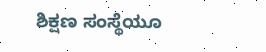ಶಿಕ್ಷಣ ಸಂಸ್ಥೆಯೂ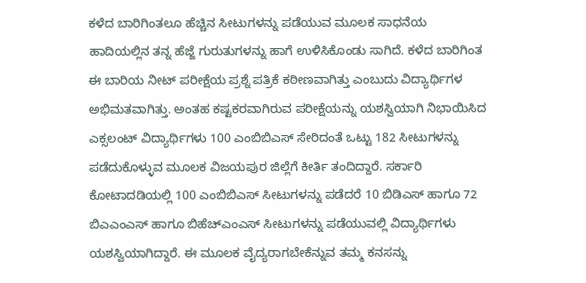ಕಳೆದ ಬಾರಿಗಿಂತಲೂ ಹೆಚ್ಚಿನ ಸೀಟುಗಳನ್ನು ಪಡೆಯುವ ಮೂಲಕ ಸಾಧನೆಯ ಹಾದಿಯಲ್ಲಿನ ತನ್ನ ಹೆಜ್ಜೆ ಗುರುತುಗಳನ್ನು ಹಾಗೆ ಉಳಿಸಿಕೊಂಡು ಸಾಗಿದೆ. ಕಳೆದ ಬಾರಿಗಿಂತ ಈ ಬಾರಿಯ ನೀಟ್ ಪರೀಕ್ಷೆಯ ಪ್ರಶ್ನೆ ಪತ್ರಿಕೆ ಕಠೀಣವಾಗಿತ್ತು ಎಂಬುದು ವಿದ್ಯಾರ್ಥಿಗಳ ಅಭಿಮತವಾಗಿತ್ತು. ಅಂತಹ ಕಷ್ಟಕರವಾಗಿರುವ ಪರೀಕ್ಷೆಯನ್ನು ಯಶಸ್ವಿಯಾಗಿ ನಿಭಾಯಿಸಿದ ಎಕ್ಸಲಂಟ್ ವಿದ್ಯಾರ್ಥಿಗಳು 100 ಎಂಬಿಬಿಎಸ್ ಸೇರಿದಂತೆ ಒಟ್ಟು 182 ಸೀಟುಗಳನ್ನು ಪಡೆದುಕೊಳ್ಳುವ ಮೂಲಕ ವಿಜಯಪುರ ಜಿಲ್ಲೆಗೆ ಕೀರ್ತಿ ತಂದಿದ್ದಾರೆ. ಸರ್ಕಾರಿ ಕೋಟಾದಡಿಯಲ್ಲಿ 100 ಎಂಬಿಬಿಎಸ್ ಸೀಟುಗಳನ್ನು ಪಡೆದರೆ 10 ಬಿಡಿಎಸ್ ಹಾಗೂ 72 ಬಿಎಎಂಎಸ್ ಹಾಗೂ ಬಿಹೆಚ್‌ಎಂಎಸ್ ಸೀಟುಗಳನ್ನು ಪಡೆಯುವಲ್ಲಿ ವಿದ್ಯಾರ್ಥಿಗಳು ಯಶಸ್ವಿಯಾಗಿದ್ದಾರೆ. ಈ ಮೂಲಕ ವೈದ್ಯರಾಗಬೇಕೆನ್ನುವ ತಮ್ಮ ಕನಸನ್ನು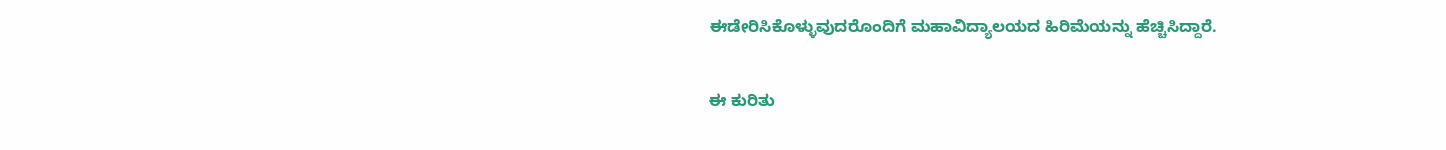ಈಡೇರಿಸಿಕೊಳ್ಳುವುದರೊಂದಿಗೆ ಮಹಾವಿದ್ಯಾಲಯದ ಹಿರಿಮೆಯನ್ನು ಹೆಚ್ಚಿಸಿದ್ದಾರೆ.

ಈ ಕುರಿತು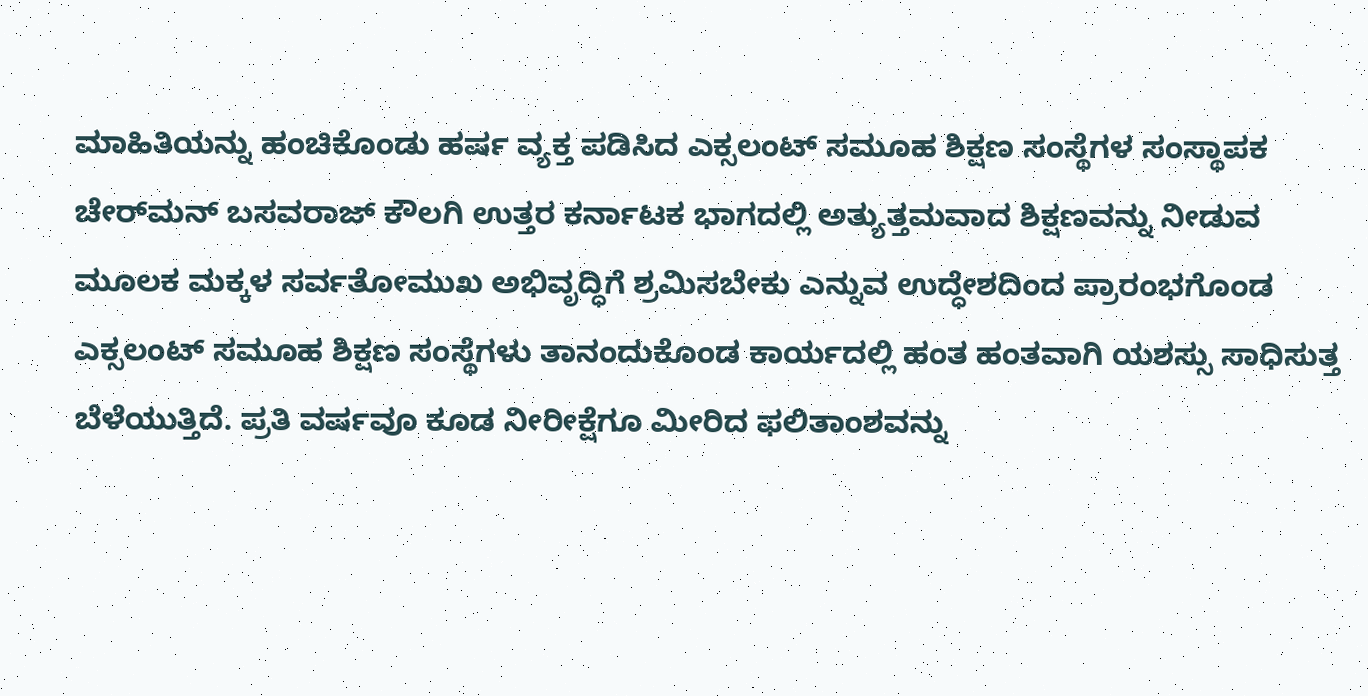ಮಾಹಿತಿಯನ್ನು ಹಂಚಿಕೊಂಡು ಹರ್ಷ ವ್ಯಕ್ತ ಪಡಿಸಿದ ಎಕ್ಸಲಂಟ್ ಸಮೂಹ ಶಿಕ್ಷಣ ಸಂಸ್ಥೆಗಳ ಸಂಸ್ಥಾಪಕ ಚೇರ್‌ಮನ್ ಬಸವರಾಜ್ ಕೌಲಗಿ ಉತ್ತರ ಕರ್ನಾಟಕ ಭಾಗದಲ್ಲಿ ಅತ್ಯುತ್ತಮವಾದ ಶಿಕ್ಷಣವನ್ನು ನೀಡುವ ಮೂಲಕ ಮಕ್ಕಳ ಸರ್ವತೋಮುಖ ಅಭಿವೃದ್ಧಿಗೆ ಶ್ರಮಿಸಬೇಕು ಎನ್ನುವ ಉದ್ಧೇಶದಿಂದ ಪ್ರಾರಂಭಗೊಂಡ ಎಕ್ಸಲಂಟ್ ಸಮೂಹ ಶಿಕ್ಷಣ ಸಂಸ್ಥೆಗಳು ತಾನಂದುಕೊಂಡ ಕಾರ್ಯದಲ್ಲಿ ಹಂತ ಹಂತವಾಗಿ ಯಶಸ್ಸು ಸಾಧಿಸುತ್ತ ಬೆಳೆಯುತ್ತಿದೆ. ಪ್ರತಿ ವರ್ಷವೂ ಕೂಡ ನೀರೀಕ್ಷೆಗೂ ಮೀರಿದ ಫಲಿತಾಂಶವನ್ನು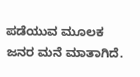ಪಡೆಯುವ ಮೂಲಕ ಜನರ ಮನೆ ಮಾತಾಗಿದೆ.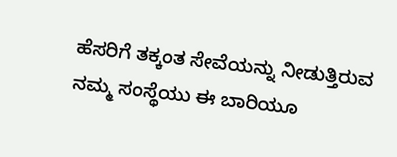ಹೆಸರಿಗೆ ತಕ್ಕಂತ ಸೇವೆಯನ್ನು ನೀಡುತ್ತಿರುವ ನಮ್ಮ ಸಂಸ್ಥೆಯು ಈ ಬಾರಿಯೂ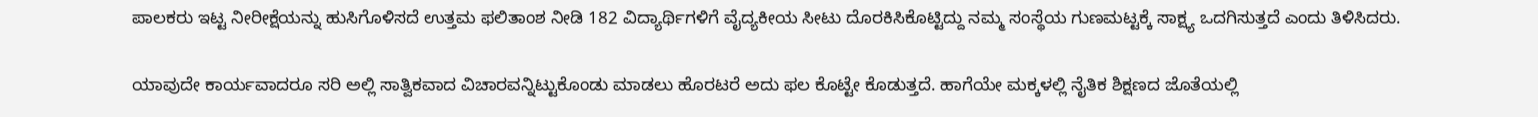ಪಾಲಕರು ಇಟ್ಟ ನೀರೀಕ್ಷೆಯನ್ನು ಹುಸಿಗೊಳಿಸದೆ ಉತ್ತಮ ಫಲಿತಾಂಶ ನೀಡಿ 182 ವಿದ್ಯಾರ್ಥಿಗಳಿಗೆ ವೈದ್ಯಕೀಯ ಸೀಟು ದೊರಕಿಸಿಕೊಟ್ಟಿದ್ದು ನಮ್ಮ ಸಂಸ್ಥೆಯ ಗುಣಮಟ್ಟಕ್ಕೆ ಸಾಕ್ಷ್ಯ ಒದಗಿಸುತ್ತದೆ ಎಂದು ತಿಳಿಸಿದರು.

ಯಾವುದೇ ಕಾರ್ಯವಾದರೂ ಸರಿ ಅಲ್ಲಿ ಸಾತ್ವಿಕವಾದ ವಿಚಾರವನ್ನಿಟ್ಟುಕೊಂಡು ಮಾಡಲು ಹೊರಟರೆ ಅದು ಫಲ ಕೊಟ್ಟೇ ಕೊಡುತ್ತದೆ. ಹಾಗೆಯೇ ಮಕ್ಕಳಲ್ಲಿ ನೈತಿಕ ಶಿಕ್ಷಣದ ಜೊತೆಯಲ್ಲಿ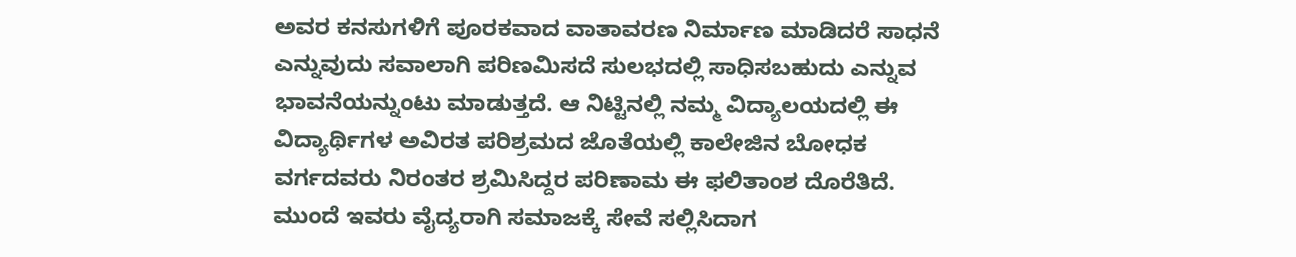ಅವರ ಕನಸುಗಳಿಗೆ ಪೂರಕವಾದ ವಾತಾವರಣ ನಿರ್ಮಾಣ ಮಾಡಿದರೆ ಸಾಧನೆ ಎನ್ನುವುದು ಸವಾಲಾಗಿ ಪರಿಣಮಿಸದೆ ಸುಲಭದಲ್ಲಿ ಸಾಧಿಸಬಹುದು ಎನ್ನುವ ಭಾವನೆಯನ್ನುಂಟು ಮಾಡುತ್ತದೆ. ಆ ನಿಟ್ಟಿನಲ್ಲಿ ನಮ್ಮ ವಿದ್ಯಾಲಯದಲ್ಲಿ ಈ ವಿದ್ಯಾರ್ಥಿಗಳ ಅವಿರತ ಪರಿಶ್ರಮದ ಜೊತೆಯಲ್ಲಿ ಕಾಲೇಜಿನ ಬೋಧಕ ವರ್ಗದವರು ನಿರಂತರ ಶ್ರಮಿಸಿದ್ದರ ಪರಿಣಾಮ ಈ ಫಲಿತಾಂಶ ದೊರೆತಿದೆ. ಮುಂದೆ ಇವರು ವೈದ್ಯರಾಗಿ ಸಮಾಜಕ್ಕೆ ಸೇವೆ ಸಲ್ಲಿಸಿದಾಗ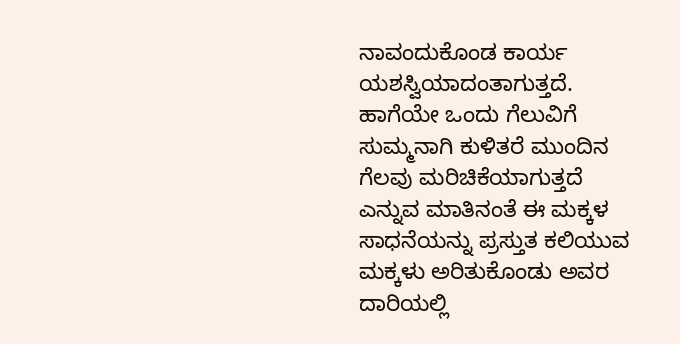ನಾವಂದುಕೊಂಡ ಕಾರ್ಯ ಯಶಸ್ವಿಯಾದಂತಾಗುತ್ತದೆ. ಹಾಗೆಯೇ ಒಂದು ಗೆಲುವಿಗೆ ಸುಮ್ಮನಾಗಿ ಕುಳಿತರೆ ಮುಂದಿನ ಗೆಲವು ಮರಿಚಿಕೆಯಾಗುತ್ತದೆ ಎನ್ನುವ ಮಾತಿನಂತೆ ಈ ಮಕ್ಕಳ ಸಾಧನೆಯನ್ನು ಪ್ರಸ್ತುತ ಕಲಿಯುವ ಮಕ್ಕಳು ಅರಿತುಕೊಂಡು ಅವರ ದಾರಿಯಲ್ಲಿ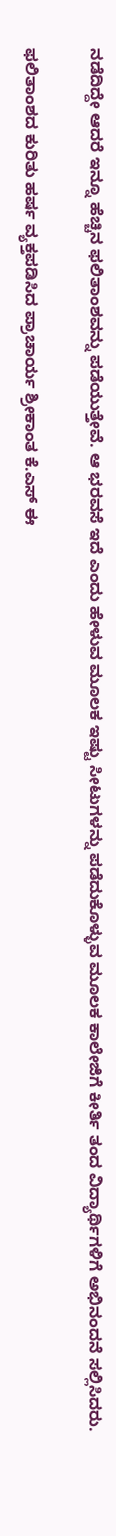ನಡೆದಿದ್ದೇ ಆದರೆ ಇನ್ನೂ ಹೆಚ್ಚಿನ ಫಲಿತಾಂಶವನ್ನು ಪಡೆಯುತ್ತೇವೆ. ಆ ಭರವಸೆ ಇದೆ ಎಂದು ಹೇಳುವ ಮೂಲಕ ಇಷ್ಟು ಸೀಟುಗಳನ್ನು ಪಡೆದುಕೊಳ್ಳುವ ಮೂಲಕ ಕಾಲೇಜಿಗೆ ಕೀರ್ತಿ ತಂದ ವಿದ್ಯಾರ್ಥಿಗಳಿಗೆ ಅಭಿನಂದನೆ ಸಲ್ಲಿಸಿದರು.

ಫಲಿತಾಂಶದ ಕುರಿತು ಹರ್ಷ ವ್ಯಕ್ತಪಡಿಸಿದ ಪ್ರಾಚಾರ್ಯ ಶ್ರೀಕಾಂತ ಕೆ.ಎಸ್ ಈ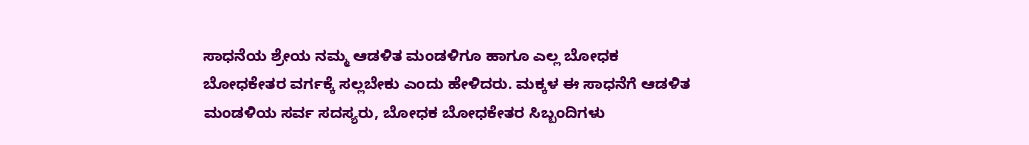ಸಾಧನೆಯ ಶ್ರೇಯ ನಮ್ಮ ಆಡಳಿತ ಮಂಡಳಿಗೂ ಹಾಗೂ ಎಲ್ಲ ಬೋಧಕ ಬೋಧಕೇತರ ವರ್ಗಕ್ಕೆ ಸಲ್ಲಬೇಕು ಎಂದು ಹೇಳಿದರು. ಮಕ್ಕಳ ಈ ಸಾಧನೆಗೆ ಆಡಳಿತ ಮಂಡಳಿಯ ಸರ್ವ ಸದಸ್ಯರು, ಬೋಧಕ ಬೋಧಕೇತರ ಸಿಬ್ಬಂದಿಗಳು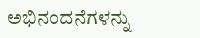ಅಭಿನಂದನೆಗಳನ್ನು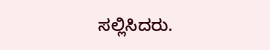ಸಲ್ಲಿಸಿದರು.